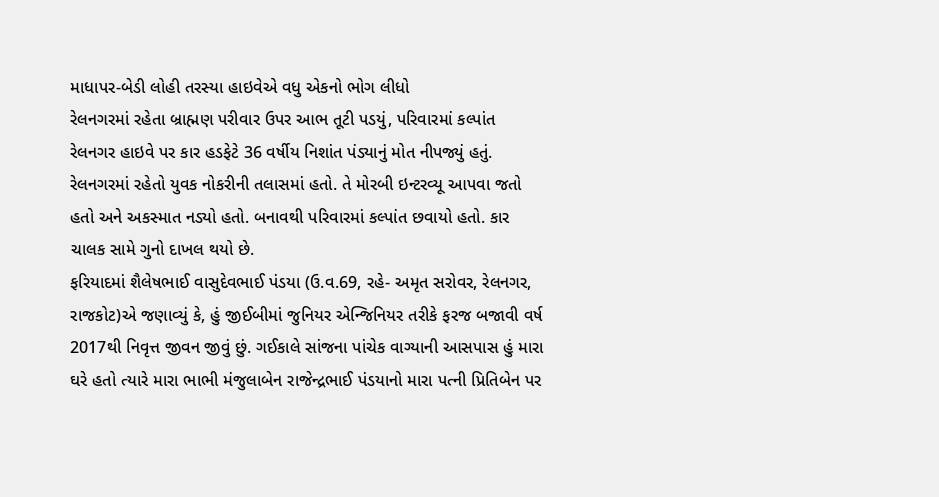માધાપર-બેડી લોહી તરસ્યા હાઇવેએ વધુ એકનો ભોગ લીધો
રેલનગરમાં રહેતા બ્રાહ્મણ પરીવાર ઉપર આભ તૂટી પડયું, પરિવારમાં કલ્પાંત
રેલનગર હાઇવે પર કાર હડફેટે 36 વર્ષીય નિશાંત પંડ્યાનું મોત નીપજ્યું હતું. રેલનગરમાં રહેતો યુવક નોકરીની તલાસમાં હતો. તે મોરબી ઇન્ટરવ્યૂ આપવા જતો હતો અને અકસ્માત નડ્યો હતો. બનાવથી પરિવારમાં કલ્પાંત છવાયો હતો. કાર ચાલક સામે ગુનો દાખલ થયો છે.
ફરિયાદમાં શૈલેષભાઈ વાસુદેવભાઈ પંડયા (ઉ.વ.69, રહે- અમૃત સરોવર, રેલનગર, રાજકોટ)એ જણાવ્યું કે, હું જીઈબીમાં જુનિયર એન્જિનિયર તરીકે ફરજ બજાવી વર્ષ 2017થી નિવૃત્ત જીવન જીવું છું. ગઈકાલે સાંજના પાંચેક વાગ્યાની આસપાસ હું મારા ઘરે હતો ત્યારે મારા ભાભી મંજુલાબેન રાજેન્દ્રભાઈ પંડયાનો મારા પત્ની પ્રિતિબેન પર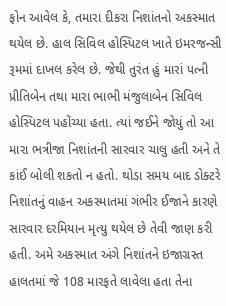ફોન આવેલ કે, તમારા દીકરા નિશાંતનો અકસ્માત થયેલ છે. હાલ સિવિલ હોસ્પિટલ ખાતે ઇમરજન્સી રૂમમાં દાખલ કરેલ છે. જેથી તુરંત હું મારાં પત્ની પ્રીતિબેન તથા મારા ભાભી મંજુલાબેન સિવિલ હોસ્પિટલ પહોંચ્યા હતા. ત્યાં જઈને જોયું તો આ મારા ભત્રીજા નિશાંતની સારવાર ચાલુ હતી અને તે કાંઈ બોલી શકતો ન હતો. થોડા સમય બાદ ડોક્ટરે નિશાંતનું વાહન અકસ્માતમાં ગંભીર ઈજાને કારણે સારવાર દરમિયાન મૃત્યુ થયેલ છે તેવી જાણ કરી હતી. અમે અકસ્માત અંગે નિશાંતને ઇજાગ્રસ્ત હાલતમાં જે 108 મારફતે લાવેલા હતા તેના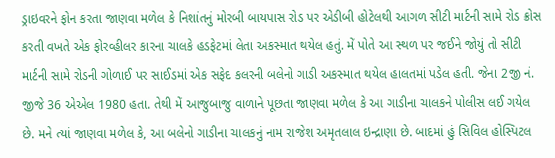ડ્રાઇવરને ફોન કરતા જાણવા મળેલ કે નિશાંતનું મોરબી બાયપાસ રોડ પર એડીબી હોટેલથી આગળ સીટી માર્ટની સામે રોડ ક્રોસ કરતી વખતે એક ફોરવ્હીલર કારના ચાલકે હડફેટમાં લેતા અકસ્માત થયેલ હતું. મેં પોતે આ સ્થળ પર જઈને જોયું તો સીટી માર્ટની સામે રોડની ગોળાઈ પર સાઈડમાં એક સફેદ કલરની બલેનો ગાડી અકસ્માત થયેલ હાલતમાં પડેલ હતી. જેના 2જી નં. જીજે 36 એએલ 1980 હતા. તેથી મેં આજુબાજુ વાળાને પૂછતા જાણવા મળેલ કે આ ગાડીના ચાલકને પોલીસ લઈ ગયેલ છે. મને ત્યાં જાણવા મળેલ કે, આ બલેનો ગાડીના ચાલકનું નામ રાજેશ અમૃતલાલ ઇન્દ્રાણા છે. બાદમાં હું સિવિલ હોસ્પિટલ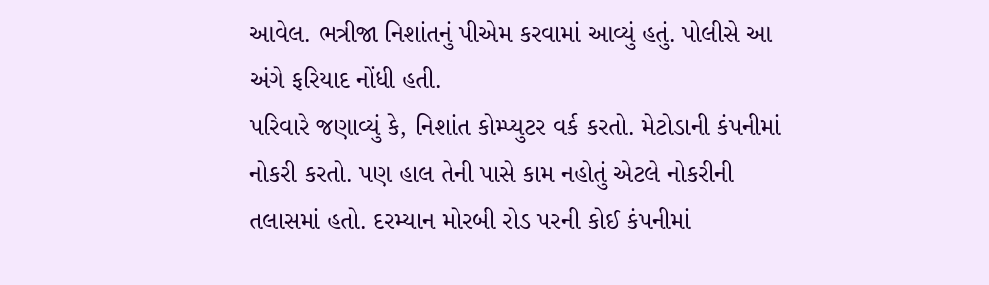આવેલ. ભત્રીજા નિશાંતનું પીએમ કરવામાં આવ્યું હતું. પોલીસે આ અંગે ફરિયાદ નોંધી હતી.
પરિવારે જણાવ્યું કે, નિશાંત કોમ્પ્યુટર વર્ક કરતો. મેટોડાની કંપનીમાં નોકરી કરતો. પણ હાલ તેની પાસે કામ નહોતું એટલે નોકરીની તલાસમાં હતો. દરમ્યાન મોરબી રોડ પરની કોઈ કંપનીમાં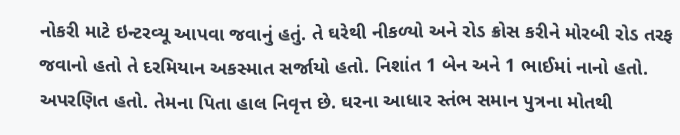નોકરી માટે ઇન્ટરવ્યૂ આપવા જવાનું હતું. તે ઘરેથી નીકળ્યો અને રોડ ક્રોસ કરીને મોરબી રોડ તરફ જવાનો હતો તે દરમિયાન અકસ્માત સર્જાયો હતો. નિશાંત 1 બેન અને 1 ભાઈમાં નાનો હતો. અપરણિત હતો. તેમના પિતા હાલ નિવૃત્ત છે. ઘરના આધાર સ્તંભ સમાન પુત્રના મોતથી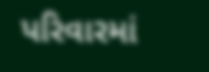પરિવારમાં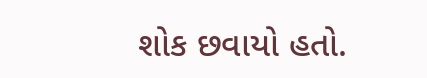શોક છવાયો હતો.